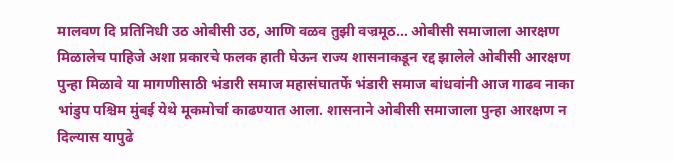मालवण दि प्रतिनिधी उठ ओबीसी उठ, आणि वळव तुझी वज्रमूठ… ओबीसी समाजाला आरक्षण मिळालेच पाहिजे अशा प्रकारचे फलक हाती घेऊन राज्य शासनाकडून रद्द झालेले ओबीसी आरक्षण पुन्हा मिळावे या मागणीसाठी भंडारी समाज महासंघातर्फे भंडारी समाज बांधवांनी आज गाढव नाका भांडुप पश्चिम मुंबई येथे मूकमोर्चा काढण्यात आला. शासनाने ओबीसी समाजाला पुन्हा आरक्षण न दिल्यास यापुढे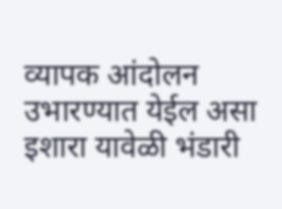व्यापक आंदोलन उभारण्यात येईल असा इशारा यावेळी भंडारी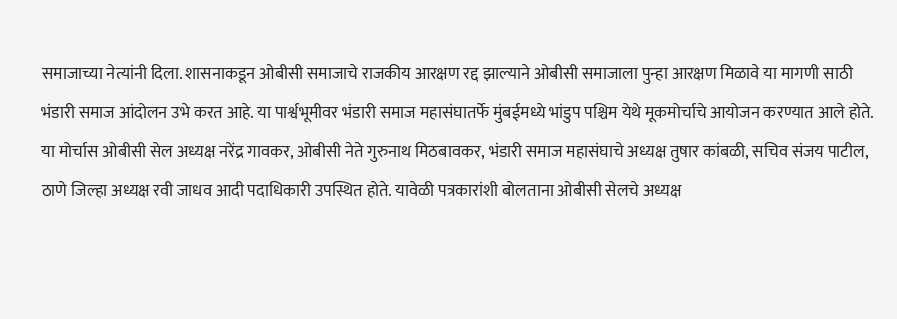समाजाच्या नेत्यांनी दिला. शासनाकडून ओबीसी समाजाचे राजकीय आरक्षण रद्द झाल्याने ओबीसी समाजाला पुन्हा आरक्षण मिळावे या मागणी साठी भंडारी समाज आंदोलन उभे करत आहे. या पार्श्वभूमीवर भंडारी समाज महासंघातर्फे मुंबईमध्ये भांडुप पश्चिम येथे मूकमोर्चाचे आयोजन करण्यात आले होते. या मोर्चास ओबीसी सेल अध्यक्ष नरेंद्र गावकर, ओबीसी नेते गुरुनाथ मिठबावकर, भंडारी समाज महासंघाचे अध्यक्ष तुषार कांबळी, सचिव संजय पाटील, ठाणे जिल्हा अध्यक्ष रवी जाधव आदी पदाधिकारी उपस्थित होते. यावेळी पत्रकारांशी बोलताना ओबीसी सेलचे अध्यक्ष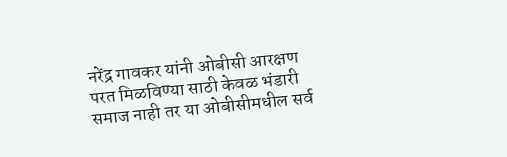नरेंद्र गावकर यांनी ओबीसी आरक्षण परत मिळविण्या साठी केवळ भंडारी समाज नाही तर या ओबीसीमधील सर्व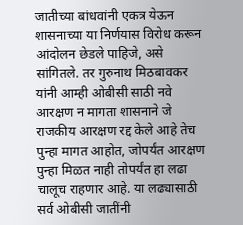जातीच्या बांधवांनी एकत्र येऊन शासनाच्या या निर्णयास विरोध करून आंदोलन छेडले पाहिजे, असे सांगितले. तर गुरुनाथ मिठबावकर यांनी आम्ही ओबीसी साठी नवे आरक्षण न मागता शासनाने जे राजकीय आरक्षण रद्द केले आहे तेच पुन्हा मागत आहोत, जोपर्यंत आरक्षण पुन्हा मिळत नाही तोपर्यंत हा लढा चालूच राहणार आहे. या लढ्यासाठी सर्व ओबीसी जातींनी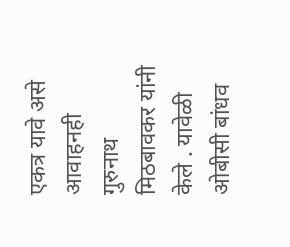एकत्र यावे असे आवाहनही गुरुनाथ मिठबावकर यांनी केले . यावेळी ओबीसी बांधव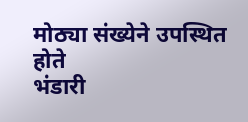मोठ्या संख्येने उपस्थित होते
भंडारी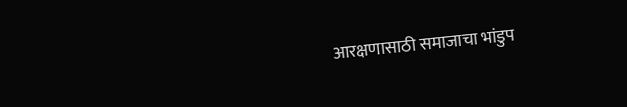आरक्षणासाठी समाजाचा भांडुप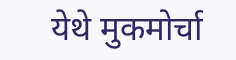येथे मुकमोर्चा